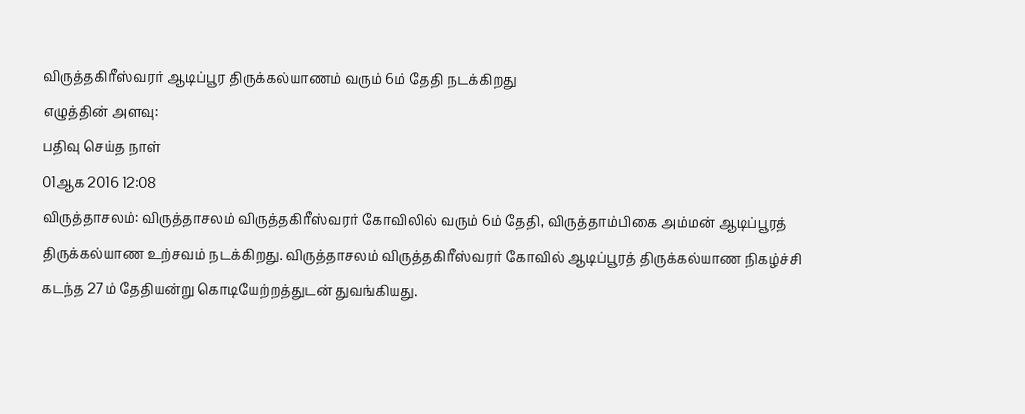விருத்தகிரீஸ்வரர் ஆடிப்பூர திருக்கல்யாணம் வரும் 6ம் தேதி நடக்கிறது
எழுத்தின் அளவு:
பதிவு செய்த நாள்
01ஆக 2016 12:08
விருத்தாசலம்: விருத்தாசலம் விருத்தகிரீஸ்வரர் கோவிலில் வரும் 6ம் தேதி, விருத்தாம்பிகை அம்மன் ஆடிப்பூரத் திருக்கல்யாண உற்சவம் நடக்கிறது. விருத்தாசலம் விருத்தகிரீஸ்வரர் கோவில் ஆடிப்பூரத் திருக்கல்யாண நிகழ்ச்சி கடந்த 27ம் தேதியன்று கொடியேற்றத்துடன் துவங்கியது.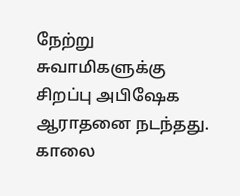நேற்று சுவாமிகளுக்கு சிறப்பு அபிஷேக ஆராதனை நடந்தது. காலை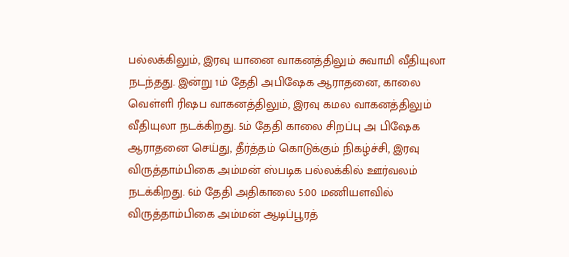பல்லக்கிலும், இரவு யானை வாகனத்திலும் சுவாமி வீதியுலா நடந்தது. இன்று 1ம் தேதி அபிஷேக ஆராதனை, காலை வெள்ளி ரிஷப வாகனத்திலும், இரவு கமல வாகனத்திலும் வீதியுலா நடக்கிறது. 5ம் தேதி காலை சிறப்பு அ பிஷேக ஆராதனை செய்து, தீர்த்தம் கொடுக்கும் நிகழ்ச்சி, இரவு விருத்தாம்பிகை அம்மன் ஸ்படிக பல்லக்கில் ஊர்வலம் நடக்கிறது. 6ம் தேதி அதிகாலை 5:00 மணியளவில் விருத்தாம்பிகை அம்மன் ஆடிப்பூரத்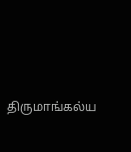திருமாங்கல்ய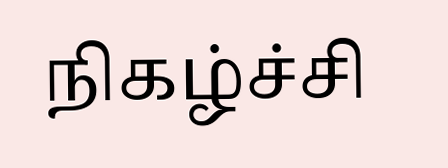நிகழ்ச்சி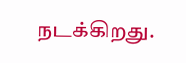நடக்கிறது.